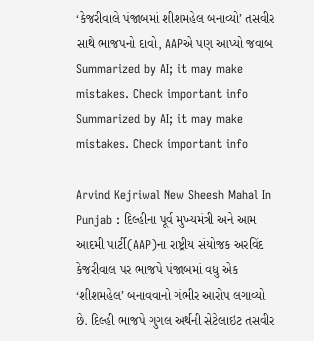‘કેજરીવાલે પંજાબમાં શીશમહેલ બનાવ્યો’ તસવીર સાથે ભાજપનો દાવો, AAPએ પણ આપ્યો જવાબ
Summarized by AI; it may make mistakes. Check important info
Summarized by AI; it may make mistakes. Check important info

Arvind Kejriwal New Sheesh Mahal In Punjab : દિલ્હીના પૂર્વ મુખ્યમંત્રી અને આમ આદમી પાર્ટી(AAP)ના રાષ્ટ્રીય સંયોજક અરવિંદ કેજરીવાલ પર ભાજપે પંજાબમાં વધુ એક ‘શીશમહેલ’ બનાવવાનો ગંભીર આરોપ લગાવ્યો છે. દિલ્હી ભાજપે ગુગલ અર્થની સેટેલાઇટ તસવીર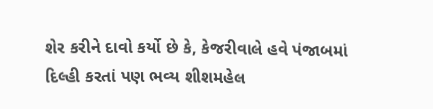શેર કરીને દાવો કર્યો છે કે, કેજરીવાલે હવે પંજાબમાં દિલ્હી કરતાં પણ ભવ્ય શીશમહેલ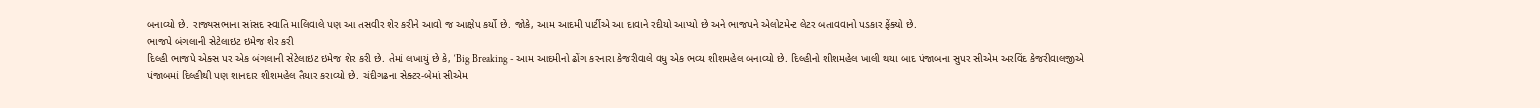બનાવ્યો છે. રાજ્યસભાના સાંસદ સ્વાતિ માલિવાલે પણ આ તસવીર શેર કરીને આવો જ આક્ષેપ કર્યો છે. જોકે, આમ આદમી પાર્ટીએ આ દાવાને રદીયો આપ્યો છે અને ભાજપને એલોટમેન્ટ લેટર બતાવવાનો પડકાર ફેંક્યો છે.
ભાજપે બંગલાની સેટેલાઇટ ઇમેજ શેર કરી
દિલ્હી ભાજપે એક્સ પર એક બંગલાની સેટેલાઇટ ઇમેજ શેર કરી છે. તેમાં લખાયું છે કે, ‘Big Breaking - આમ આદમીનો ઢોંગ કરનારા કેજરીવાલે વધુ એક ભવ્ય શીશમહેલ બનાવ્યો છે. દિલ્હીનો શીશમહેલ ખાલી થયા બાદ પંજાબના સુપર સીએમ અરવિંદ કેજરીવાલજીએ પંજાબમાં દિલ્હીથી પણ શાનદાર શીશમહેલ તૈયાર કરાવ્યો છે. ચંદીગઢના સેક્ટર-બેમાં સીએમ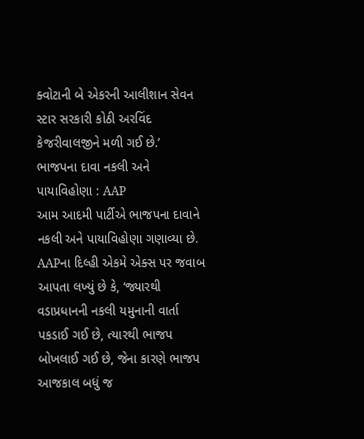ક્વોટાની બે એકરની આલીશાન સેવન સ્ટાર સરકારી કોઠી અરવિંદ કેજરીવાલજીને મળી ગઈ છે.’
ભાજપના દાવા નકલી અને પાયાવિહોણા : AAP
આમ આદમી પાર્ટીએ ભાજપના દાવાને નકલી અને પાયાવિહોણા ગણાવ્યા છે. AAPના દિલ્હી એકમે એક્સ પર જવાબ આપતા લખ્યું છે કે, ‘જ્યારથી વડાપ્રધાનની નકલી યમુનાની વાર્તા પકડાઈ ગઈ છે, ત્યારથી ભાજપ બોખલાઈ ગઈ છે, જેના કારણે ભાજપ આજકાલ બધું જ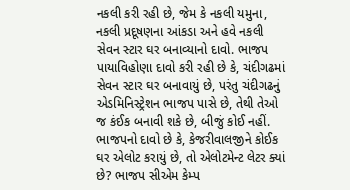નકલી કરી રહી છે, જેમ કે નકલી યમુના, નકલી પ્રદૂષણના આંકડા અને હવે નકલી સેવન સ્ટાર ઘર બનાવ્યાનો દાવો. ભાજપ પાયાવિહોણા દાવો કરી રહી છે કે, ચંદીગઢમાં સેવન સ્ટાર ઘર બનાવાયું છે, પરંતુ ચંદીગઢનું એડમિનિસ્ટ્રેશન ભાજપ પાસે છે, તેથી તેઓ જ કંઈક બનાવી શકે છે, બીજું કોઈ નહીં. ભાજપનો દાવો છે કે, કેજરીવાલજીને કોઈક ઘર એલોટ કરાયું છે, તો એલોટમેન્ટ લેટર ક્યાં છે? ભાજપ સીએમ કેમ્પ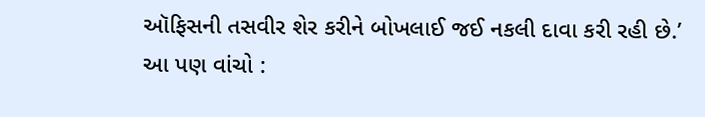ઑફિસની તસવીર શેર કરીને બોખલાઈ જઈ નકલી દાવા કરી રહી છે.’
આ પણ વાંચો :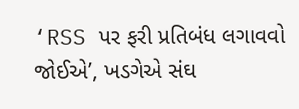‘RSS પર ફરી પ્રતિબંધ લગાવવો જોઈએ’, ખડગેએ સંઘ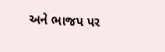અને ભાજપ પર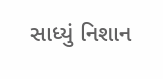સાધ્યું નિશાન